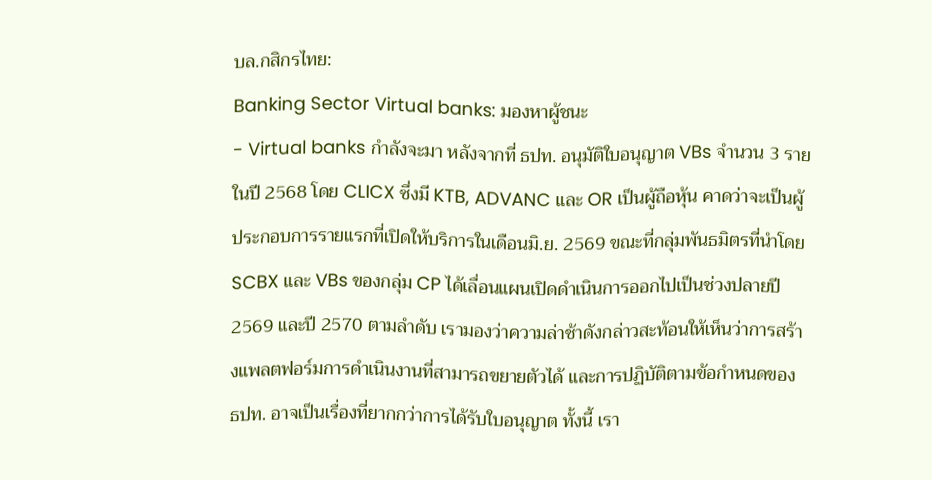บล.กสิกรไทย:
Banking Sector Virtual banks: มองหาผู้ชนะ
- Virtual banks กำลังจะมา หลังจากที่ ธปท. อนุมัติใบอนุญาต VBs จำนวน 3 รายในปี 2568 โดย CLICX ซึ่งมี KTB, ADVANC และ OR เป็นผู้ถือหุ้น คาดว่าจะเป็นผู้ประกอบการรายแรกที่เปิดให้บริการในเดือนมิ.ย. 2569 ขณะที่กลุ่มพันธมิตรที่นำโดย SCBX และ VBs ของกลุ่ม CP ได้เลื่อนแผนเปิดดำเนินการออกไปเป็นช่วงปลายปี 2569 และปี 2570 ตามลำดับ เรามองว่าความล่าช้าดังกล่าวสะท้อนให้เห็นว่าการสร้างแพลตฟอร์มการดำเนินงานที่สามารถขยายตัวได้ และการปฏิบัติตามข้อกำหนดของ ธปท. อาจเป็นเรื่องที่ยากกว่าการได้รับใบอนุญาต ทั้งนี้ เรา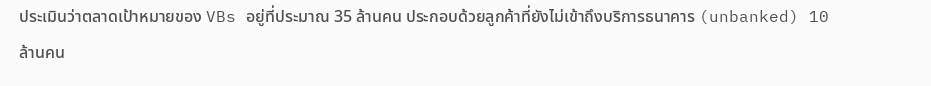ประเมินว่าตลาดเป้าหมายของ VBs อยู่ที่ประมาณ 35 ล้านคน ประกอบด้วยลูกค้าที่ยังไม่เข้าถึงบริการธนาคาร (unbanked) 10 ล้านคน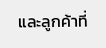และลูกค้าที่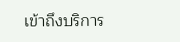เข้าถึงบริการ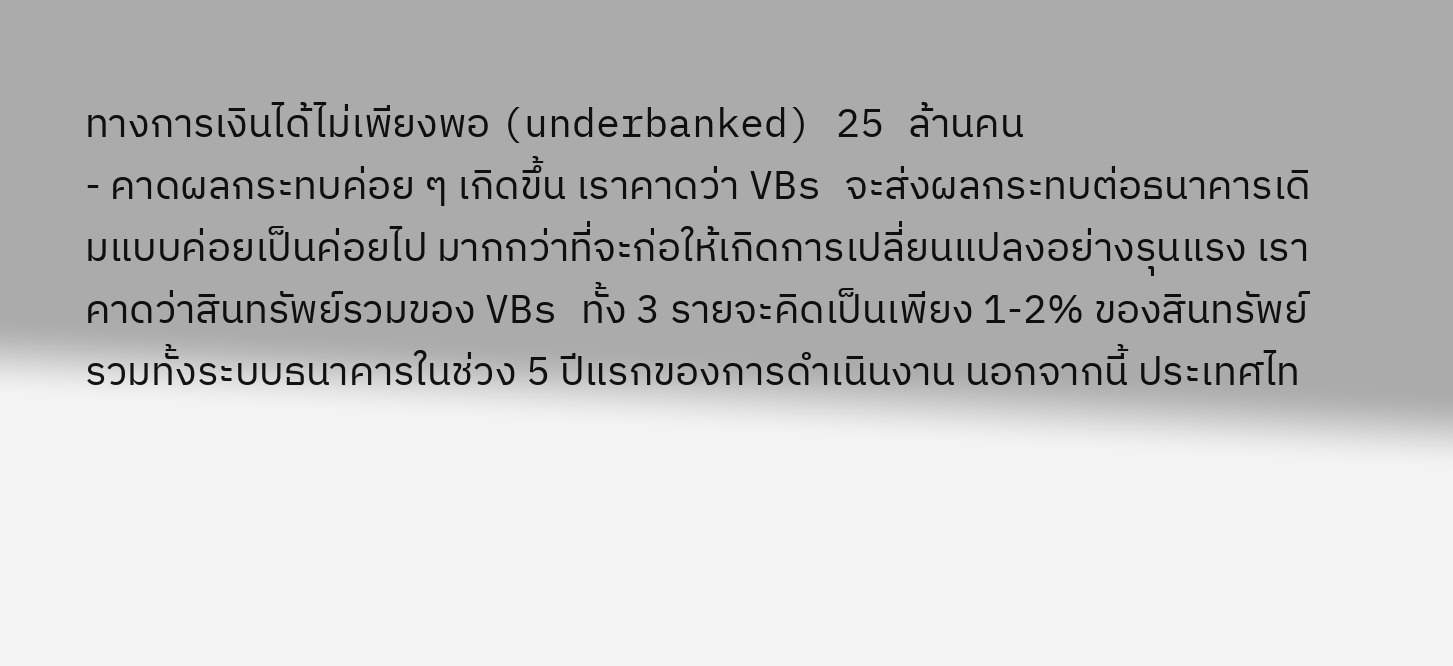ทางการเงินได้ไม่เพียงพอ (underbanked) 25 ล้านคน
- คาดผลกระทบค่อย ๆ เกิดขึ้น เราคาดว่า VBs จะส่งผลกระทบต่อธนาคารเดิมแบบค่อยเป็นค่อยไป มากกว่าที่จะก่อให้เกิดการเปลี่ยนแปลงอย่างรุนแรง เราคาดว่าสินทรัพย์รวมของ VBs ทั้ง 3 รายจะคิดเป็นเพียง 1-2% ของสินทรัพย์รวมทั้งระบบธนาคารในช่วง 5 ปีแรกของการดำเนินงาน นอกจากนี้ ประเทศไท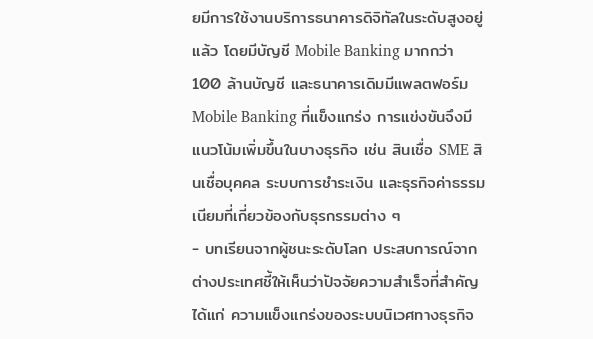ยมีการใช้งานบริการธนาคารดิจิทัลในระดับสูงอยู่แล้ว โดยมีบัญชี Mobile Banking มากกว่า 100 ล้านบัญชี และธนาคารเดิมมีแพลตฟอร์ม Mobile Banking ที่แข็งแกร่ง การแข่งขันจึงมีแนวโน้มเพิ่มขึ้นในบางธุรกิจ เช่น สินเชื่อ SME สินเชื่อบุคคล ระบบการชำระเงิน และธุรกิจค่าธรรมเนียมที่เกี่ยวข้องกับธุรกรรมต่าง ๆ
- บทเรียนจากผู้ชนะระดับโลก ประสบการณ์จากต่างประเทศชี้ให้เห็นว่าปัจจัยความสำเร็จที่สำคัญ ได้แก่ ความแข็งแกร่งของระบบนิเวศทางธุรกิจ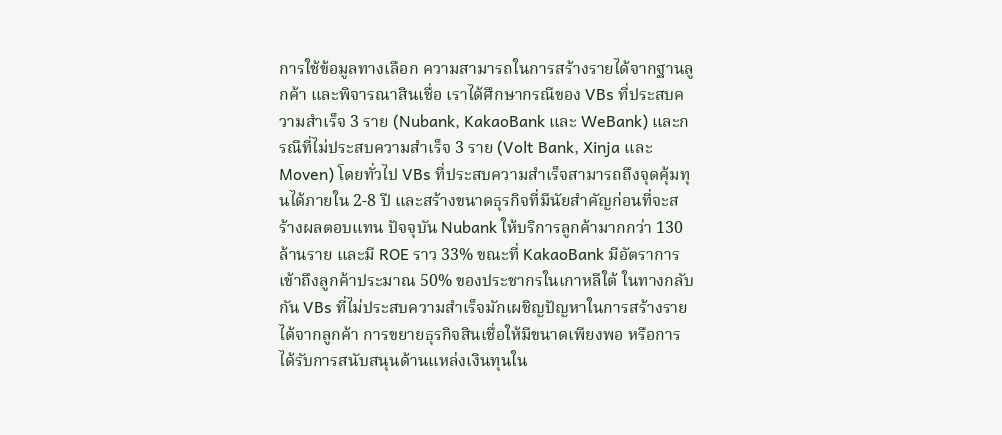การใช้ข้อมูลทางเลือก ความสามารถในการสร้างรายได้จากฐานลูกค้า และพิจารณาสินเชื่อ เราได้ศึกษากรณีของ VBs ที่ประสบความสำเร็จ 3 ราย (Nubank, KakaoBank และ WeBank) และกรณีที่ไม่ประสบความสำเร็จ 3 ราย (Volt Bank, Xinja และ Moven) โดยทั่วไป VBs ที่ประสบความสำเร็จสามารถถึงจุดคุ้มทุนได้ภายใน 2-8 ปี และสร้างขนาดธุรกิจที่มีนัยสำคัญก่อนที่จะสร้างผลตอบแทน ปัจจุบัน Nubank ให้บริการลูกค้ามากกว่า 130 ล้านราย และมี ROE ราว 33% ขณะที่ KakaoBank มีอัตราการเข้าถึงลูกค้าประมาณ 50% ของประชากรในเกาหลีใต้ ในทางกลับกัน VBs ที่ไม่ประสบความสำเร็จมักเผชิญปัญหาในการสร้างรายได้จากลูกค้า การขยายธุรกิจสินเชื่อให้มีขนาดเพียงพอ หรือการได้รับการสนับสนุนด้านแหล่งเงินทุนใน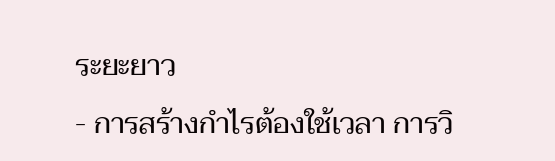ระยะยาว
- การสร้างกำไรต้องใช้เวลา การวิ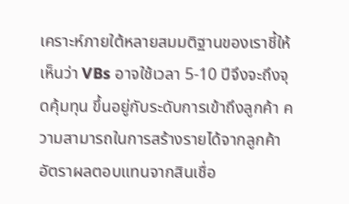เคราะห์ภายใต้หลายสมมติฐานของเราชี้ให้เห็นว่า VBs อาจใช้เวลา 5-10 ปีจึงจะถึงจุดคุ้มทุน ขึ้นอยู่กับระดับการเข้าถึงลูกค้า ความสามารถในการสร้างรายได้จากลูกค้า อัตราผลตอบแทนจากสินเชื่อ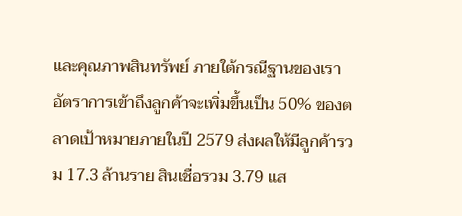และคุณภาพสินทรัพย์ ภายใต้กรณีฐานของเรา อัตราการเข้าถึงลูกค้าจะเพิ่มขึ้นเป็น 50% ของตลาดเป้าหมายภายในปี 2579 ส่งผลให้มีลูกค้ารวม 17.3 ล้านราย สินเชื่อรวม 3.79 แส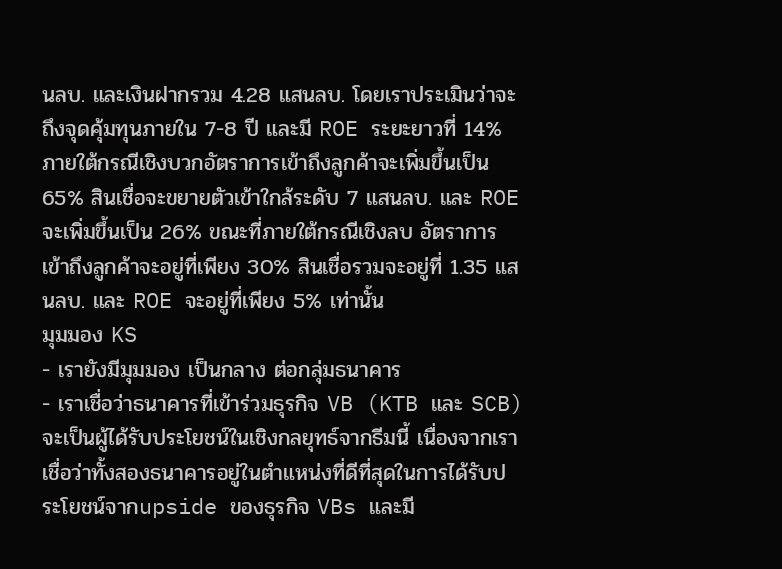นลบ. และเงินฝากรวม 4.28 แสนลบ. โดยเราประเมินว่าจะถึงจุดคุ้มทุนภายใน 7-8 ปี และมี ROE ระยะยาวที่ 14% ภายใต้กรณีเชิงบวกอัตราการเข้าถึงลูกค้าจะเพิ่มขึ้นเป็น 65% สินเชื่อจะขยายตัวเข้าใกล้ระดับ 7 แสนลบ. และ ROE จะเพิ่มขึ้นเป็น 26% ขณะที่ภายใต้กรณีเชิงลบ อัตราการเข้าถึงลูกค้าจะอยู่ที่เพียง 30% สินเชื่อรวมจะอยู่ที่ 1.35 แสนลบ. และ ROE จะอยู่ที่เพียง 5% เท่านั้น
มุมมอง KS
- เรายังมีมุมมอง เป็นกลาง ต่อกลุ่มธนาคาร
- เราเชื่อว่าธนาคารที่เข้าร่วมธุรกิจ VB (KTB และ SCB) จะเป็นผู้ได้รับประโยชน์ในเชิงกลยุทธ์จากธีมนี้ เนื่องจากเราเชื่อว่าทั้งสองธนาคารอยู่ในตำแหน่งที่ดีที่สุดในการได้รับประโยชน์จากupside ของธุรกิจ VBs และมี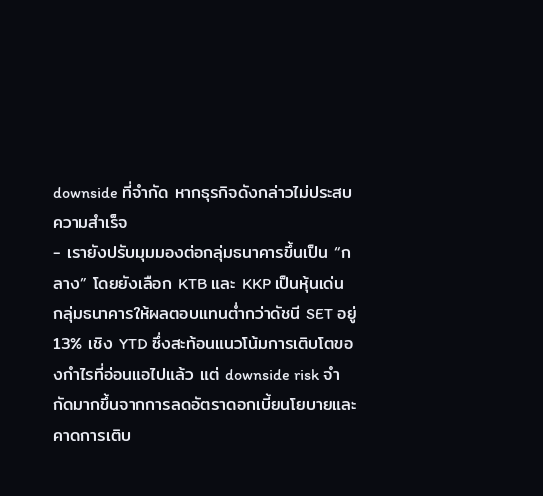downside ที่จำกัด หากธุรกิจดังกล่าวไม่ประสบความสำเร็จ
- เรายังปรับมุมมองต่อกลุ่มธนาคารขึ้นเป็น “กลาง” โดยยังเลือก KTB และ KKP เป็นหุ้นเด่น กลุ่มธนาคารให้ผลตอบแทนต่ำกว่าดัชนี SET อยู่ 13% เชิง YTD ซึ่งสะท้อนแนวโน้มการเติบโตของกำไรที่อ่อนแอไปแล้ว แต่ downside risk จำกัดมากขึ้นจากการลดอัตราดอกเบี้ยนโยบายและคาดการเติบ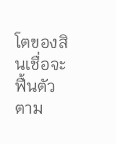โตของสินเชื่อจะฟื้นตัวตาม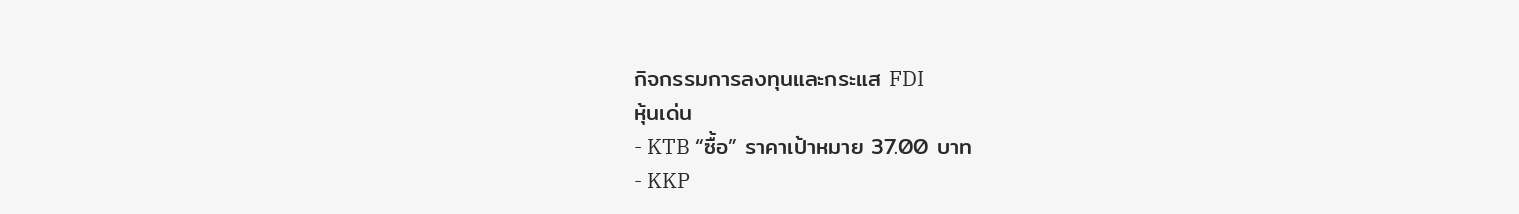กิจกรรมการลงทุนและกระแส FDI
หุ้นเด่น
- KTB “ซื้อ” ราคาเป้าหมาย 37.00 บาท
- KKP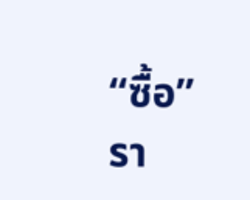“ซื้อ” รา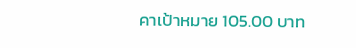คาเป้าหมาย 105.00 บาท